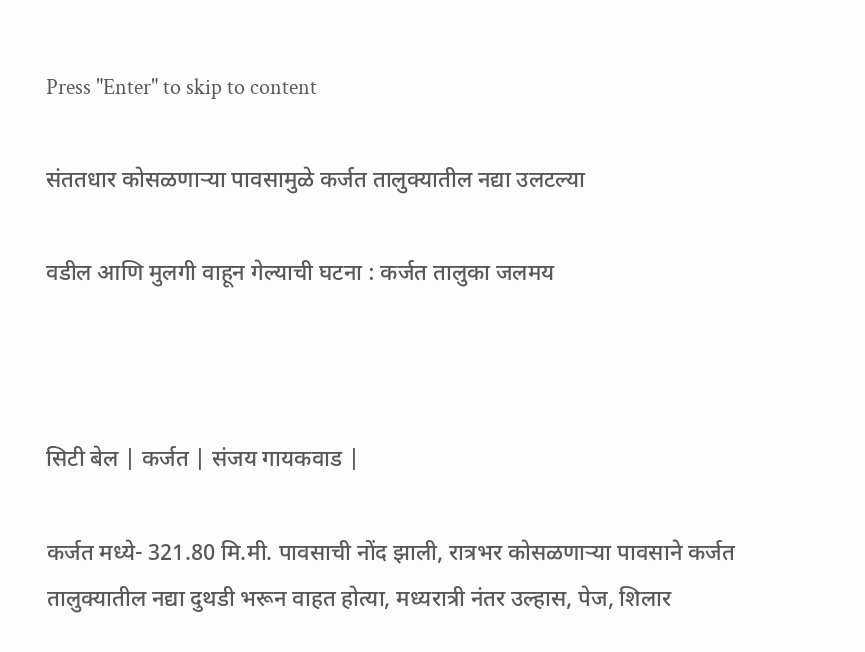Press "Enter" to skip to content

संततधार कोसळणाऱ्या पावसामुळे कर्जत तालुक्यातील नद्या उलटल्या

वडील आणि मुलगी वाहून गेल्याची घटना : कर्जत तालुका जलमय



सिटी बेल | कर्जत | संजय गायकवाड‌ |

कर्जत मध्ये- 321.80 मि.मी. पावसाची नोंद झाली, रात्रभर कोसळणाऱ्या पावसाने कर्जत तालुक्यातील नद्या दुथडी भरून वाहत होत्या, मध्यरात्री नंतर उल्हास, पेज, शिलार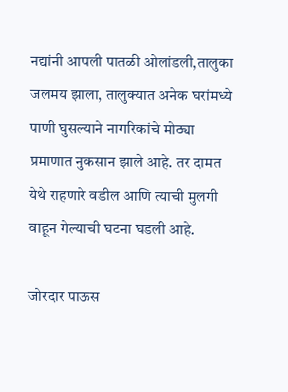नद्यांनी आपली पातळी ओलांडली,तालुका जलमय झाला, तालुक्यात अनेक घरांमध्ये पाणी घुसल्याने नागरिकांचे मोठ्या प्रमाणात नुकसान झाले आहे. तर दामत येथे राहणारे वडील आणि त्याची मुलगी वाहून गेल्याची घटना घडली आहे.

जोरदार पाऊस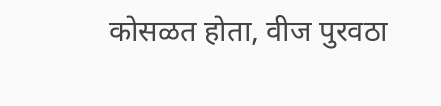कोसळत होता, वीज पुरवठा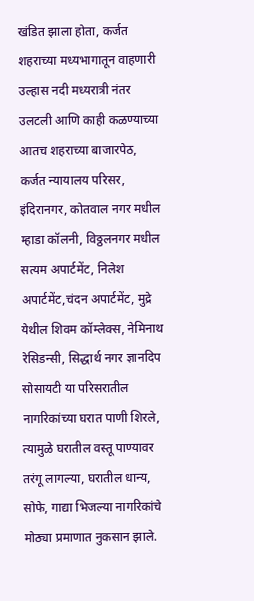खंडित झाला होता, कर्जत शहराच्या मध्यभागातून वाहणारी उल्हास नदी मध्यरात्री नंतर उलटली आणि काही कळण्याच्या आतच शहराच्या बाजारपेठ, कर्जत न्यायालय परिसर, इंदिरानगर, कोतवाल नगर मधील म्हाडा कॉलनी, विठ्ठलनगर मधील सत्यम अपार्टमेंट, निलेश अपार्टमेंट,चंदन अपार्टमेंट, मुद्रे येथील शिवम कॉम्लेक्स, नेमिनाथ रेसिडन्सी, सिद्धार्थ नगर ज्ञानदिप सोसायटी या परिसरातील नागरिकांच्या घरात पाणी शिरले, त्यामुळे घरातील वस्तू पाण्यावर तरंगू लागल्या, घरातील धान्य, सोफे, गाद्या भिजल्या नागरिकांचे मोठ्या प्रमाणात नुकसान झाले.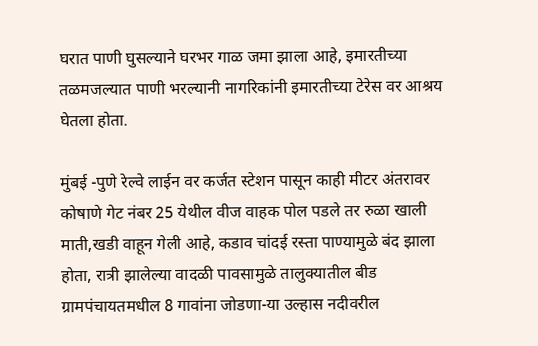घरात पाणी घुसल्याने घरभर गाळ जमा झाला आहे, इमारतीच्या तळमजल्यात पाणी भरल्यानी नागरिकांनी इमारतीच्या टेरेस वर आश्रय घेतला होता.

मुंबई -पुणे रेल्वे लाईन वर कर्जत स्टेशन पासून काही मीटर अंतरावर कोषाणे गेट नंबर 25 येथील वीज वाहक पोल पडले तर रुळा खाली माती,खडी वाहून गेली आहे, कडाव चांदई रस्ता पाण्यामुळे बंद झाला होता, रात्री झालेल्या वादळी पावसामुळे तालुक्यातील बीड ग्रामपंचायतमधील 8 गावांना जोडणा-या उल्हास नदीवरील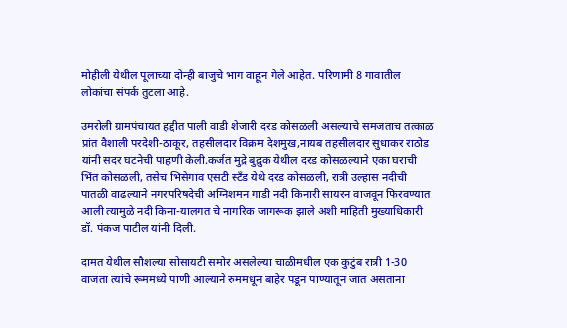मोहीली येथील पूलाच्या दोन्ही बाजुचे भाग वाहून गेले आहेत. परिणामी 8 गावातील लोकांचा संपर्क तुटला आहे.

उमरोली ग्रामपंचायत हद्दीत पाली वाडी शेजारी दरड कोसळली असल्याचे समजताच तत्काळ प्रांत वैशाली परदेशी-ठाकूर, तहसीलदार विक्रम देशमुख,नायब तहसीलदार सुधाकर राठोड यांनी सदर घटनेची पाहणी केली.कर्जत मुद्रे बुद्रुक येथील दरड कोसळल्याने एका घराची भिंत कोसळली, तसेच भिसेगाव एसटी स्टँड येथे दरड कोसळली, रात्री उल्हास नदीची पातळी वाढल्याने नगरपरिषदेची अग्निशमन गाडी नदी किनारी सायरन वाजवून फिरवण्यात आली त्यामुळे नदी किना-यालगत चे नागरिक जागरूक झाले अशी माहिती मुख्याधिकारी डॉ. पंकज पाटील यांनी दिली.

दामत येथील सौशल्या सोसायटी समोर असलेल्या चाळीमधील एक कुटुंब रात्री 1-30 वाजता त्यांचे रूममध्ये पाणी आल्याने रुममधून बाहेर पडून पाण्यातून जात असताना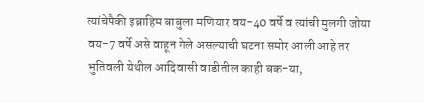त्यांचेपैकी इब्राहिम बाबुला मणियार वय-40 वर्षे व त्यांची मुलगी जोया वय-7 वर्षे असे वाहून गेले असल्याची घटना समोर आली आहे तर भुतिवली येथील आदिवासी वाडीतील काही बक-या,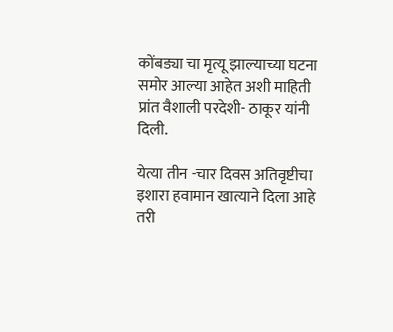कोंबड्या चा मृत्यू झाल्याच्या घटना समोर आल्या आहेत अशी माहिती प्रांत वैशाली परदेशी- ठाकूर यांनी दिली.

येत्या तीन -चार दिवस अतिवृष्टीचा इशारा हवामान खात्याने दिला आहे तरी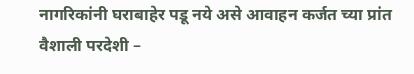नागरिकांनी घराबाहेर पडू नये असे आवाहन कर्जत च्या प्रांत वैशाली परदेशी –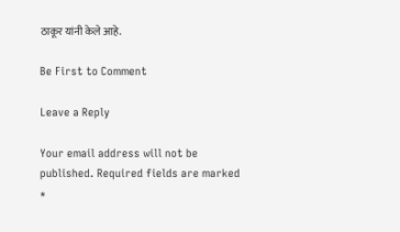ठाकूर यांनी केले आहे.

Be First to Comment

Leave a Reply

Your email address will not be published. Required fields are marked *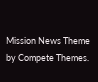Mission News Theme by Compete Themes.